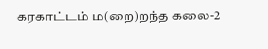கரகாட்டம் ம(றை)றந்த கலை-2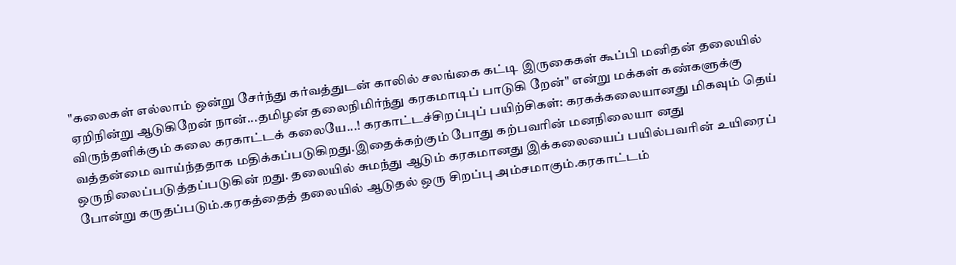"கலைகள் எல்லாம் ஒன்று சேர்ந்து கர்வத்துடன் காலில் சலங்கை கட்டி இருகைகள் கூப்பி மனிதன் தலையில் ஏறிநின்று ஆடுகிறேன் நான்...தமிழன் தலைநிமிர்ந்து கரகமாடிப் பாடுகி றேன்" என்று மக்கள் கண்களுக்கு விருந்தளிக்கும் கலை கரகாட்டக் கலையே...! கரகாட்டச்சிறப்புப் பயிற்சிகள்: கரகக்கலையானது மிகவும் தெய் வத்தன்மை வாய்ந்ததாக மதிக்கப்படுகிறது.இதைக்கற்கும் போது கற்பவரின் மனநிலையா னது ஒருநிலைப்படுத்தப்படுகின் றது. தலையில் சுமந்து ஆடும் கரகமானது இக்கலையைப் பயில்பவரின் உயிரைப் போன்று கருதப்படும்.கரகத்தைத் தலையில் ஆடுதல் ஒரு சிறப்பு அம்சமாகும்.கரகாட்டம்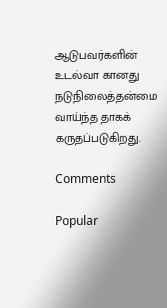ஆடுபவர்களின் உடல்வா கானது நடுநிலைத்தன்மை வாய்ந்த தாகக் கருதப்படுகிறது.

Comments

Popular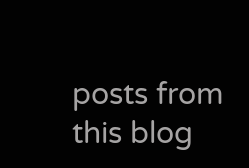posts from this blog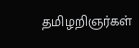தமிழறிஞர்கள்